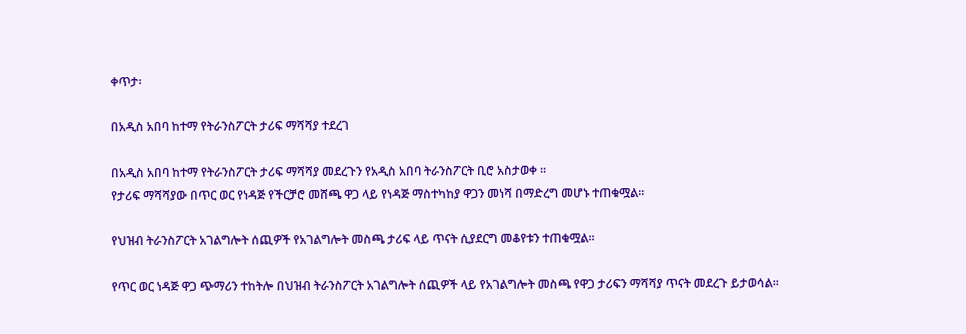ቀጥታ፡

በአዲስ አበባ ከተማ የትራንስፖርት ታሪፍ ማሻሻያ ተደረገ

በአዲስ አበባ ከተማ የትራንስፖርት ታሪፍ ማሻሻያ መደረጉን የአዲስ አበባ ትራንስፖርት ቢሮ አስታወቀ ፡፡
የታሪፍ ማሻሻያው በጥር ወር የነዳጅ የችርቻሮ መሸጫ ዋጋ ላይ የነዳጅ ማስተካከያ ዋጋን መነሻ በማድረግ መሆኑ ተጠቁሟል፡፡

የህዝብ ትራንስፖርት አገልግሎት ሰጪዎች የአገልግሎት መስጫ ታሪፍ ላይ ጥናት ሲያደርግ መቆየቱን ተጠቁሟል፡፡

የጥር ወር ነዳጅ ዋጋ ጭማሪን ተከትሎ በህዝብ ትራንስፖርት አገልግሎት ሰጪዎች ላይ የአገልግሎት መስጫ የዋጋ ታሪፍን ማሻሻያ ጥናት መደረጉ ይታወሳል፡፡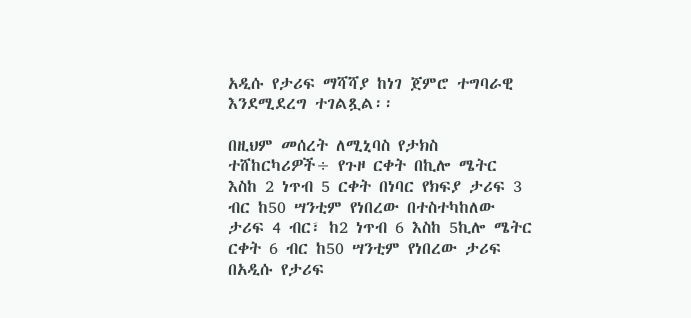አዲሱ የታሪፍ ማሻሻያ ከነገ ጀምሮ ተግባራዊ እንደሚደረግ ተገልጿል፡፡

በዚህም መሰረት ለሚኒባስ የታክስ ተሸከርካሪዎች÷ የጉዞ ርቀት በኪሎ ሜትር እስከ 2 ነጥብ 5 ርቀት በነባር የክፍያ ታሪፍ 3 ብር ከ50 ሣንቲም የነበረው በተስተካከለው ታሪፍ 4 ብር፣ ከ2 ነጥብ 6 እስከ 5ኪሎ ሜትር ርቀት 6 ብር ከ50 ሣንቲም የነበረው ታሪፍ በአዲሱ የታሪፍ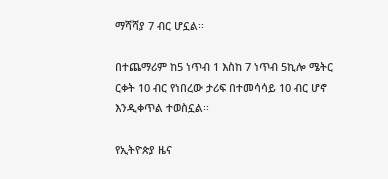ማሻሻያ 7 ብር ሆኗል፡፡

በተጨማሪም ከ5 ነጥብ 1 እስከ 7 ነጥብ 5ኪሎ ሜትር ርቀት 10 ብር የነበረው ታሪፍ በተመሳሳይ 10 ብር ሆኖ እንዲቀጥል ተወስኗል፡፡

የኢትዮጵያ ዜና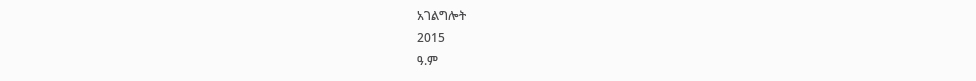አገልግሎት
2015
ዓ.ም